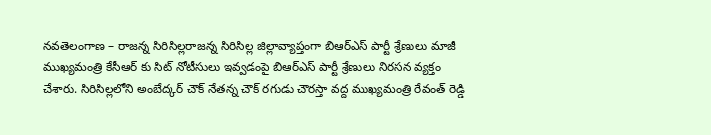నవతెలంగాణ – రాజన్న సిరిసిల్లరాజన్న సిరిసిల్ల జిల్లావ్యాప్తంగా బిఆర్ఎస్ పార్టీ శ్రేణులు మాజీ ముఖ్యమంత్రి కేసీఆర్ కు సిట్ నోటీసులు ఇవ్వడంపై బిఆర్ఎస్ పార్టీ శ్రేణులు నిరసన వ్యక్తం చేశారు. సిరిసిల్లలోని అంబేద్కర్ చౌక్ నేతన్న చౌక్ రగుడు చౌరస్తా వద్ద ముఖ్యమంత్రి రేవంత్ రెడ్డి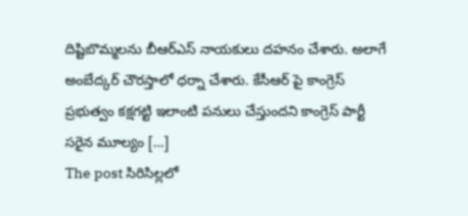దిష్టిబొమ్మలను బీఆర్ఎస్ నాయకులు దహనం చేశారు. అలాగే అంబేద్కర్ చౌరస్తాలో ధర్నా చేశారు. కేసీఆర్ పై కాంగ్రెస్ ప్రభుత్వం కక్షగట్టి ఇలాంటి పనులు చేస్తుందని కాంగ్రెస్ పార్టీ సరైన మూల్యం […]
The post సిరిసిల్లలో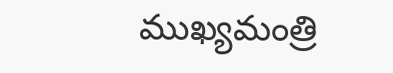ముఖ్యమంత్రి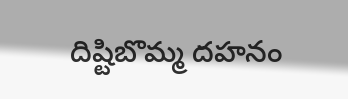దిష్టిబొమ్మ దహనం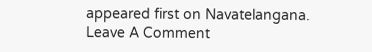appeared first on Navatelangana.
Leave A Comment